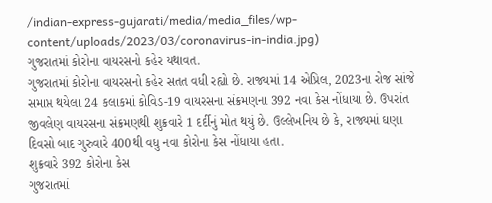/indian-express-gujarati/media/media_files/wp-content/uploads/2023/03/coronavirus-in-india.jpg)
ગુજરાતમાં કોરોના વાયરસનો કહેર યથાવત.
ગુજરાતમાં કોરોના વાયરસનો કહેર સતત વધી રહ્યો છે. રાજ્યમાં 14 એપ્રિલ, 2023ના રોજ સાંજે સમાપ્ત થયેલા 24 કલાકમાં કોવિડ-19 વાયરસના સંક્રમણના 392 નવા કેસ નોંધાયા છે. ઉપરાંત જીવલેણ વાયરસના સંક્રમણથી શુક્રવારે 1 દર્દીનું મોત થયું છે. ઉલ્લેખનિય છે કે, રાજ્યમાં ઘણા દિવસો બાદ ગુરુવારે 400થી વધુ નવા કોરોના કેસ નોંધાયા હતા.
શુક્રવારે 392 કોરોના કેસ
ગુજરાતમાં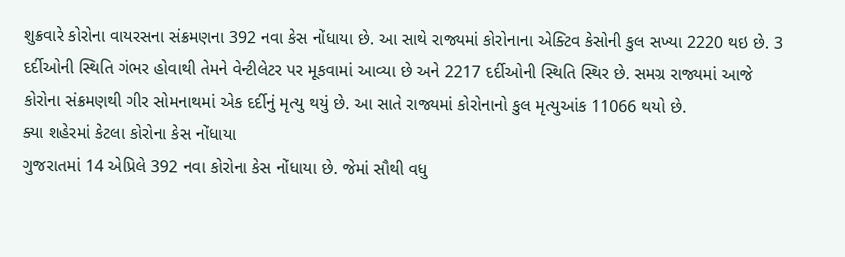શુક્રવારે કોરોના વાયરસના સંક્રમણના 392 નવા કેસ નોંધાયા છે. આ સાથે રાજ્યમાં કોરોનાના એક્ટિવ કેસોની કુલ સખ્યા 2220 થઇ છે. 3 દર્દીઓની સ્થિતિ ગંભર હોવાથી તેમને વેન્ટીલેટર પર મૂકવામાં આવ્યા છે અને 2217 દર્દીઓની સ્થિતિ સ્થિર છે. સમગ્ર રાજ્યમાં આજે કોરોના સંક્રમણથી ગીર સોમનાથમાં એક દર્દીનું મૃત્યુ થયું છે. આ સાતે રાજ્યમાં કોરોનાનો કુલ મૃત્યુઆંક 11066 થયો છે.
ક્યા શહેરમાં કેટલા કોરોના કેસ નોંધાયા
ગુજરાતમાં 14 એપ્રિલે 392 નવા કોરોના કેસ નોંધાયા છે. જેમાં સૌથી વધુ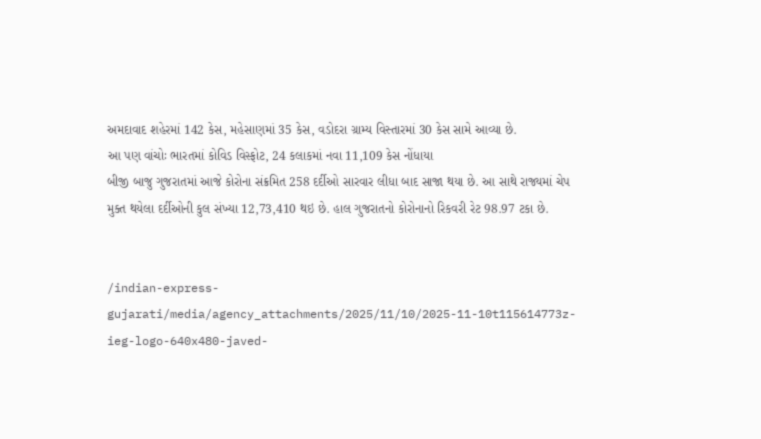અમદાવાદ શહેરમાં 142 કેસ, મહેસાણમાં 35 કેસ, વડોદરા ગ્રામ્ય વિસ્તારમાં 30 કેસ સામે આવ્યા છે.
આ પણ વાંચોઃ ભારતમાં કોવિડ વિસ્ફોટ, 24 કલાકમાં નવા 11,109 કેસ નોંધાયા
બીજી બાજુ ગુજરાતમાં આજે કોરોના સંક્રમિત 258 દર્દીઓ સારવાર લીધા બાદ સાજા થયા છે. આ સાથે રાજ્યમાં ચેપ મુક્ત થયેલા દર્દીઓની કુલ સંખ્યા 12,73,410 થઇ છે. હાલ ગુજરાતનો કોરોનાનો રિકવરી રેટ 98.97 ટકા છે.


/indian-express-gujarati/media/agency_attachments/2025/11/10/2025-11-10t115614773z-ieg-logo-640x480-javed-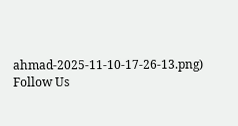ahmad-2025-11-10-17-26-13.png)
Follow Us